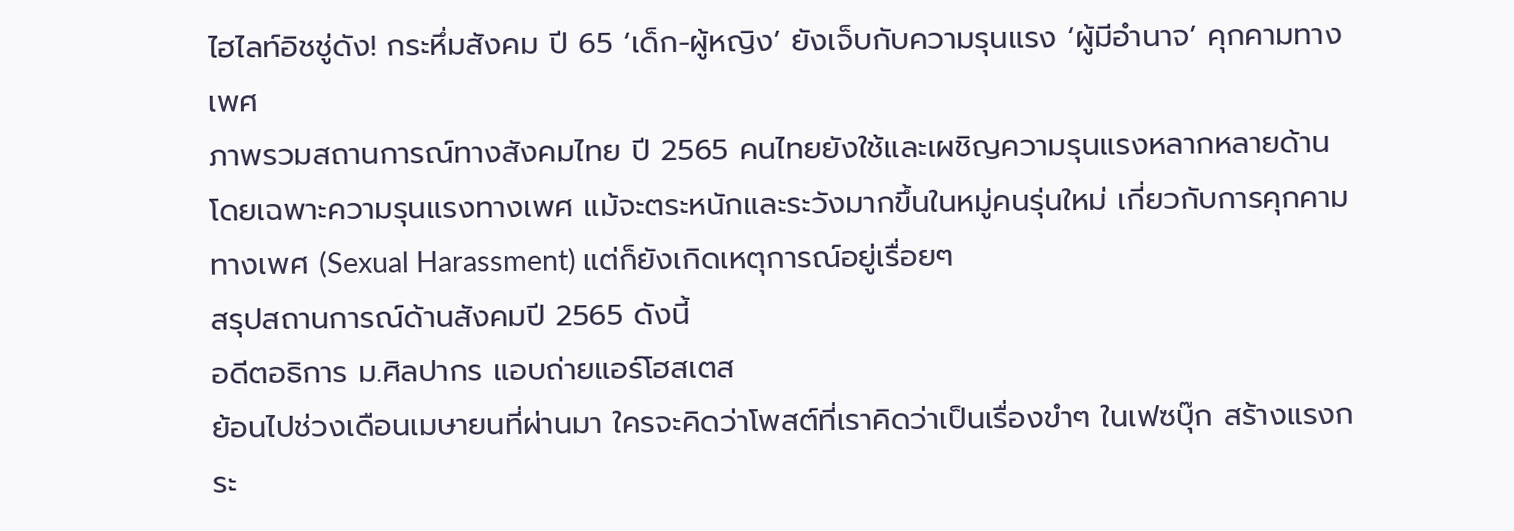ไฮไลท์อิชชู่ดัง! กระหึ่มสังคม ปี 65 ‘เด็ก-ผู้หญิง’ ยังเจ็บกับความรุนแรง ‘ผู้มีอำนาจ’ คุกคามทางเพศ
ภาพรวมสถานการณ์ทางสังคมไทย ปี 2565 คนไทยยังใช้และเผชิญความรุนแรงหลากหลายด้าน โดยเฉพาะความรุนแรงทางเพศ แม้จะตระหนักและระวังมากขึ้นในหมู่คนรุ่นใหม่ เกี่ยวกับการคุกคามทางเพศ (Sexual Harassment) แต่ก็ยังเกิดเหตุการณ์อยู่เรื่อยๆ
สรุปสถานการณ์ด้านสังคมปี 2565 ดังนี้
อดีตอธิการ ม.ศิลปากร แอบถ่ายแอร์โฮสเตส
ย้อนไปช่วงเดือนเมษายนที่ผ่านมา ใครจะคิดว่าโพสต์ที่เราคิดว่าเป็นเรื่องขำๆ ในเฟซบุ๊ก สร้างแรงกระ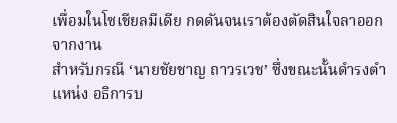เพื่อมในโซเชียลมีเดีย กดดันจนเราต้องตัดสินใจลาออกจากงาน
สำหรับกรณี ‘นายชัยชาญ ถาวรเวช’ ซึ่งขณะนั้นดำรงตำแหน่ง อธิการบ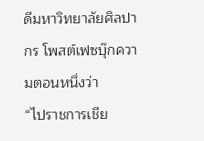ดีมหาวิทยาลัยศิลปากร โพสต์เฟซบุ๊กความตอนหนึ่งว่า
“ไปราชการเชีย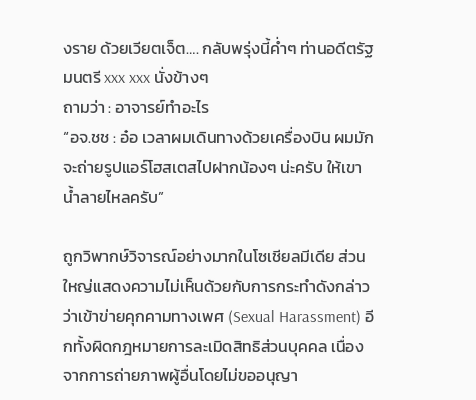งราย ด้วยเวียตเจ็ต…. กลับพรุ่งนี้ค่ำๆ ท่านอดีตรัฐมนตรี xxx xxx นั่งข้างๆ
ถามว่า : อาจารย์ทำอะไร
“อจ.ชช : อ๋อ เวลาผมเดินทางด้วยเครื่องบิน ผมมักจะถ่ายรูปแอร์โฮสเตสไปฝากน้องๆ น่ะครับ ให้เขาน้ำลายไหลครับ”

ถูกวิพากษ์วิจารณ์อย่างมากในโซเชียลมีเดีย ส่วนใหญ่แสดงความไม่เห็นด้วยกับการกระทำดังกล่าว ว่าเข้าข่ายคุกคามทางเพศ (Sexual Harassment) อีกทั้งผิดกฎหมายการละเมิดสิทธิส่วนบุคคล เนื่องจากการถ่ายภาพผู้อื่นโดยไม่ขออนุญา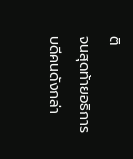ติ
จนสุดท้ายอธิการบดีคนดังกล่า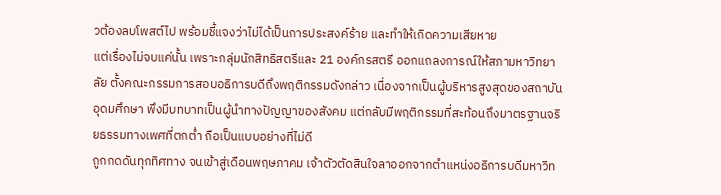วต้องลบโพสต์ไป พร้อมชี้แจงว่าไม่ได้เป็นการประสงค์ร้าย และทำให้เกิดความเสียหาย
แต่เรื่องไม่จบแค่นั้น เพราะกลุ่มนักสิทธิสตรีและ 21 องค์กรสตรี ออกแถลงการณ์ให้สภามหาวิทยาลัย ตั้งคณะกรรมการสอบอธิการบดีถึงพฤติกรรมดังกล่าว เนื่องจากเป็นผู้บริหารสูงสุดของสถาบันอุดมศึกษา พึงมีบทบาทเป็นผู้นำทางปัญญาของสังคม แต่กลับมีพฤติกรรมที่สะท้อนถึงมาตรฐานจริยธรรมทางเพศที่ตกต่ำ ถือเป็นแบบอย่างที่ไม่ดี
ถูกกดดันทุกทิศทาง จนเข้าสู่เดือนพฤษภาคม เจ้าตัวตัดสินใจลาออกจากตำแหน่งอธิการบดีมหาวิท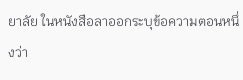ยาลัย ในหนังสือลาออกระบุข้อความตอนหนึ่งว่า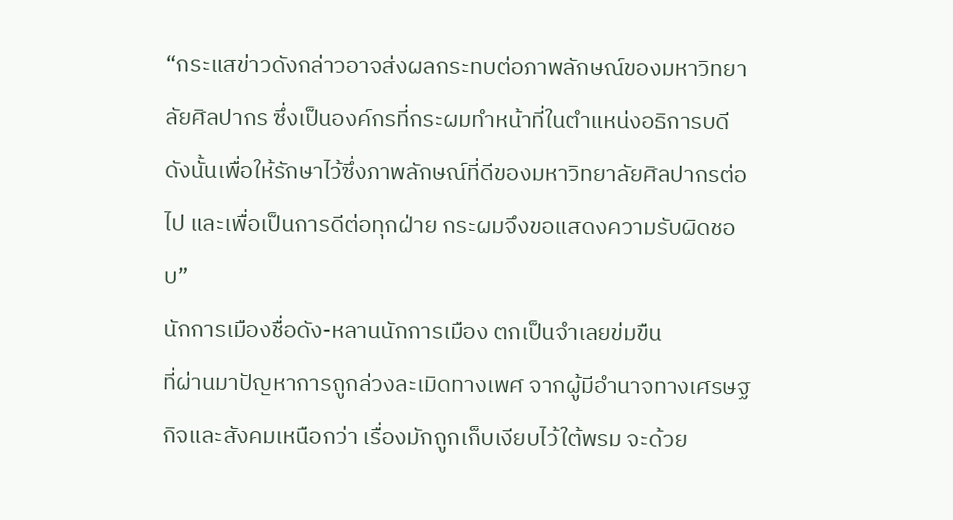“กระแสข่าวดังกล่าวอาจส่งผลกระทบต่อภาพลักษณ์ของมหาวิทยาลัยศิลปากร ซึ่งเป็นองค์กรที่กระผมทำหน้าที่ในตำแหน่งอธิการบดี ดังนั้นเพื่อให้รักษาไว้ซึ่งภาพลักษณ์ที่ดีของมหาวิทยาลัยศิลปากรต่อไป และเพื่อเป็นการดีต่อทุกฝ่าย กระผมจึงขอแสดงความรับผิดชอบ”
นักการเมืองชื่อดัง-หลานนักการเมือง ตกเป็นจำเลยข่มขืน
ที่ผ่านมาปัญหาการถูกล่วงละเมิดทางเพศ จากผู้มีอำนาจทางเศรษฐกิจและสังคมเหนือกว่า เรื่องมักถูกเก็บเงียบไว้ใต้พรม จะด้วย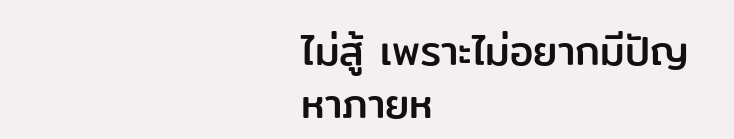ไม่สู้ เพราะไม่อยากมีปัญหาภายห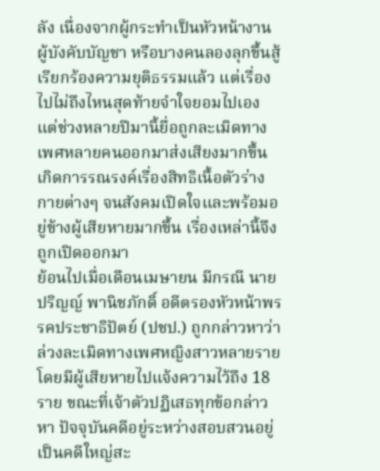ลัง เนื่องจากผู้กระทำเป็นหัวหน้างาน ผู้บังคับบัญชา หรือบางคนลองลุกขึ้นสู้เรียกร้องความยุติธรรมแล้ว แต่เรื่องไปไม่ถึงไหนสุดท้ายจำใจยอมไปเอง
แต่ช่วงหลายปีมานี้ยื่อถูกละเมิดทางเพศหลายคนออกมาส่งเสียงมากขึ้น เกิดการรณรงค์เรื่องสิทธิเนื้อตัวร่างกายต่างๆ จนสังคมเปิดใจและพร้อมอยู่ข้างผู้เสียหายมากขึ้น เรื่องเหล่านี้จึงถูกเปิดออกมา
ย้อนไปเมื่อเดือนเมษายน มีกรณี นายปริญญ์ พานิชภักดิ์ อดีตรองหัวหน้าพรรคประชาธิปัตย์ (ปชป.) ถูกกล่าวหาว่าล่วงละเมิดทางเพศหญิงสาวหลายราย โดยมีผู้เสียหายไปแจ้งความไว้ถึง 18 ราย ขณะที่เจ้าตัวปฏิเสธทุกข้อกล่าวหา ปัจจุบันคดีอยู่ระหว่างสอบสวนอยู่
เป็นคดีใหญ่สะ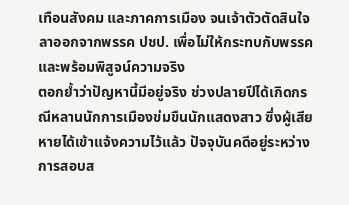เทือนสังคม และภาคการเมือง จนเจ้าตัวตัดสินใจลาออกจากพรรค ปชป. เพื่อไม่ให้กระทบกับพรรค และพร้อมพิสูจน์ความจริง
ตอกย้ำว่าปัญหานี้มีอยู่จริง ช่วงปลายปีได้เกิดกรณีหลานนักการเมืองข่มขืนนักแสดงสาว ซึ่งผู้เสียหายได้เข้าแจ้งความไว้แล้ว ปัจจุบันคดีอยู่ระหว่างการสอบส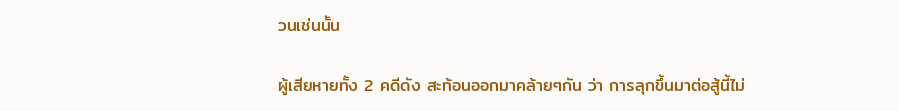วนเช่นนั้น

ผู้เสียหายทั้ง 2 คดีดัง สะท้อนออกมาคล้ายๆกัน ว่า การลุกขึ้นมาต่อสู้นี้ไม่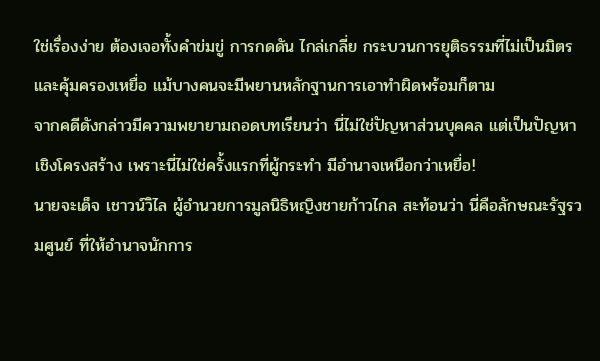ใช่เรื่องง่าย ต้องเจอทั้งคำข่มขู่ การกดดัน ไกล่เกลี่ย กระบวนการยุติธรรมที่ไม่เป็นมิตรและคุ้มครองเหยื่อ แม้บางคนจะมีพยานหลักฐานการเอาทำผิดพร้อมก็ตาม
จากคดีดังกล่าวมีความพยายามถอดบทเรียนว่า นี่ไม่ใช่ปัญหาส่วนบุคคล แต่เป็นปัญหาเชิงโครงสร้าง เพราะนี่ไม่ใช่ครั้งแรกที่ผู้กระทำ มีอำนาจเหนือกว่าเหยื่อ!
นายจะเด็จ เชาวน์วิไล ผู้อำนวยการมูลนิธิหญิงชายก้าวไกล สะท้อนว่า นี่คือลักษณะรัฐรวมศูนย์ ที่ให้อำนาจนักการ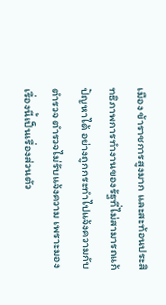เมือง ข้าราชการสูงมาก และสะท้อนประสิทธิภาพการทำงานของรัฐที่ไม่สามารถแก้ปัญหาได้ อย่างถูกกระทำไปแจ้งความกับตำรวจ ตำรวจไม่รับแจ้งความ เพราะมองเรื่องนี้เป็นเรื่องส่วนตัว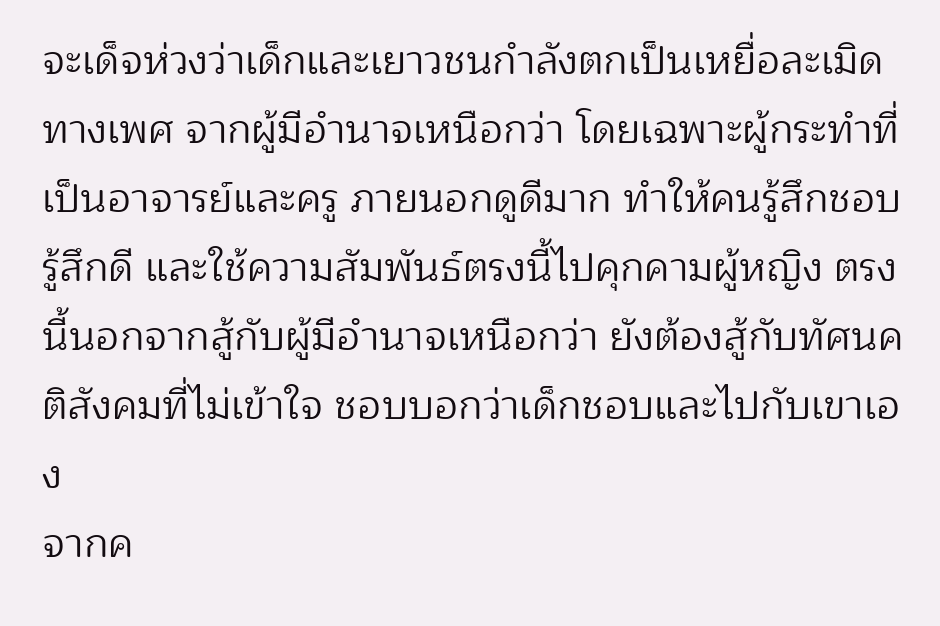จะเด็จห่วงว่าเด็กและเยาวชนกำลังตกเป็นเหยื่อละเมิดทางเพศ จากผู้มีอำนาจเหนือกว่า โดยเฉพาะผู้กระทำที่เป็นอาจารย์และครู ภายนอกดูดีมาก ทำให้คนรู้สึกชอบ รู้สึกดี และใช้ความสัมพันธ์ตรงนี้ไปคุกคามผู้หญิง ตรงนี้นอกจากสู้กับผู้มีอำนาจเหนือกว่า ยังต้องสู้กับทัศนคติสังคมที่ไม่เข้าใจ ชอบบอกว่าเด็กชอบและไปกับเขาเอง
จากค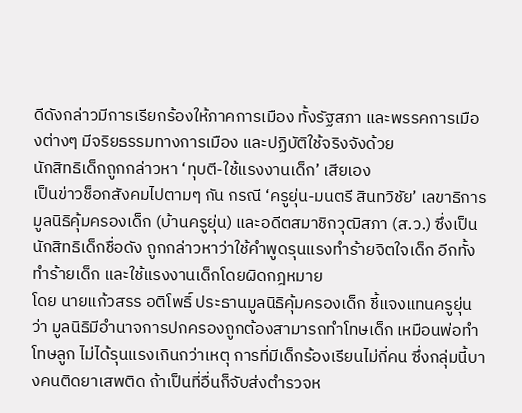ดีดังกล่าวมีการเรียกร้องให้ภาคการเมือง ทั้งรัฐสภา และพรรคการเมืองต่างๆ มีจริยธรรมทางการเมือง และปฏิบัติใช้จริงจังด้วย
นักสิทธิเด็กถูกกล่าวหา ‘ทุบตี-ใช้แรงงานเด็ก’ เสียเอง
เป็นข่าวช็อกสังคมไปตามๆ กัน กรณี ‘ครูยุ่น-มนตรี สินทวิชัย’ เลขาธิการมูลนิธิคุ้มครองเด็ก (บ้านครูยุ่น) และอดีตสมาชิกวุฒิสภา (ส.ว.) ซึ่งเป็นนักสิทธิเด็กชื่อดัง ถูกกล่าวหาว่าใช้คำพูดรุนแรงทำร้ายจิตใจเด็ก อีกทั้งทำร้ายเด็ก และใช้แรงงานเด็กโดยผิดกฎหมาย
โดย นายแก้วสรร อติโพธิ์ ประธานมูลนิธิคุ้มครองเด็ก ชี้แจงแทนครูยุ่นว่า มูลนิธิมีอำนาจการปกครองถูกต้องสามารถทำโทษเด็ก เหมือนพ่อทำโทษลูก ไม่ได้รุนแรงเกินกว่าเหตุ การที่มีเด็กร้องเรียนไม่กี่คน ซึ่งกลุ่มนี้บางคนติดยาเสพติด ถ้าเป็นที่อื่นก็จับส่งตำรวจห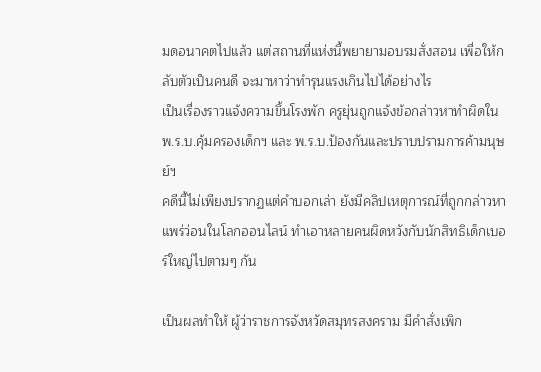มดอนาคตไปแล้ว แต่สถานที่แห่งนี้พยายามอบรมสั่งสอน เพื่อให้กลับตัวเป็นคนดี จะมาหาว่าทำรุนแรงเกินไปได้อย่างไร
เป็นเรื่องราวแจ้งความขึ้นโรงพัก ครูยุ่นถูกแจ้งข้อกล่าวหาทำผิดใน พ.ร.บ.คุ้มครองเด็กฯ และ พ.ร.บ.ป้องกันและปราบปรามการค้ามนุษย์ฯ
คดีนี้ไม่เพียงปรากฏแต่คำบอกเล่า ยังมีคลิปเหตุการณ์ที่ถูกกล่าวหาแพร่ว่อนในโลกออนไลน์ ทำเอาหลายคนผิดหวังกับนักสิทธิเด็กเบอร์ใหญ่ไปตามๆ กัน

เป็นผลทำให้ ผู้ว่าราชการจังหวัดสมุทรสงคราม มีคำสั่งเพิก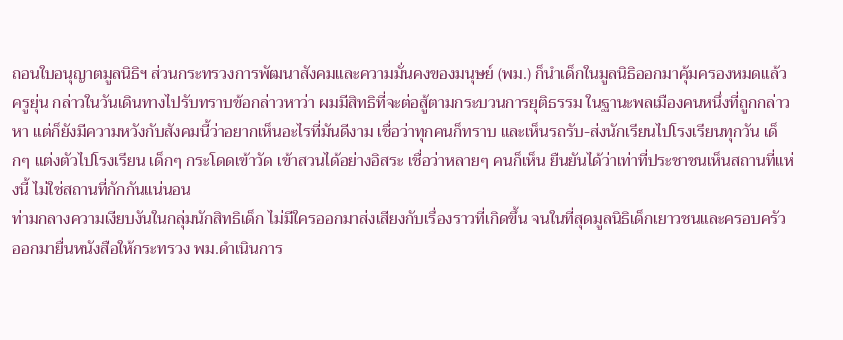ถอนใบอนุญาตมูลนิธิฯ ส่วนกระทรวงการพัฒนาสังคมและความมั่นคงของมนุษย์ (พม.) ก็นำเด็กในมูลนิธิออกมาคุ้มครองหมดแล้ว
ครูยุ่น กล่าวในวันเดินทางไปรับทราบข้อกล่าวหาว่า ผมมีสิทธิที่จะต่อสู้ตามกระบวนการยุติธรรม ในฐานะพลเมืองคนหนึ่งที่ถูกกล่าวหา แต่ก็ยังมีความหวังกับสังคมนี้ว่าอยากเห็นอะไรที่มันดีงาม เชื่อว่าทุกคนก็ทราบ และเห็นรถรับ-ส่งนักเรียนไปโรงเรียนทุกวัน เด็กๆ แต่งตัวไปโรงเรียน เด็กๆ กระโดดเข้าวัด เข้าสวนได้อย่างอิสระ เชื่อว่าหลายๆ คนก็เห็น ยืนยันได้ว่าเท่าที่ประชาชนเห็นสถานที่แห่งนี้ ไม่ใช่สถานที่กักกันแน่นอน
ท่ามกลางความเงียบงันในกลุ่มนักสิทธิเด็ก ไม่มีใครออกมาส่งเสียงกับเรื่องราวที่เกิดขึ้น จนในที่สุดมูลนิธิเด็กเยาวชนและครอบครัว ออกมายื่นหนังสือให้กระทรวง พม.ดำเนินการ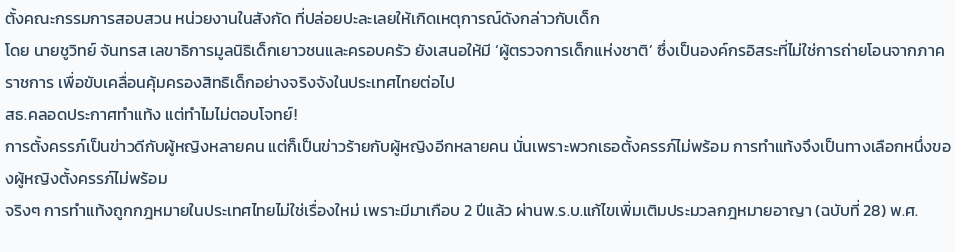ตั้งคณะกรรมการสอบสวน หน่วยงานในสังกัด ที่ปล่อยปะละเลยให้เกิดเหตุการณ์ดังกล่าวกับเด็ก
โดย นายชูวิทย์ จันทรส เลขาธิการมูลนิธิเด็กเยาวชนและครอบครัว ยังเสนอให้มี ‘ผู้ตรวจการเด็กแห่งชาติ’ ซึ่งเป็นองค์กรอิสระที่ไม่ใช่การถ่ายโอนจากภาคราชการ เพื่อขับเคลื่อนคุ้มครองสิทธิเด็กอย่างจริงจังในประเทศไทยต่อไป
สธ.คลอดประกาศทำแท้ง แต่ทำไมไม่ตอบโจทย์!
การตั้งครรภ์เป็นข่าวดีกับผู้หญิงหลายคน แต่ก็เป็นข่าวร้ายกับผู้หญิงอีกหลายคน นั่นเพราะพวกเธอตั้งครรภ์ไม่พร้อม การทำแท้งจึงเป็นทางเลือกหนึ่งของผู้หญิงตั้งครรภ์ไม่พร้อม
จริงๆ การทำแท้งถูกกฎหมายในประเทศไทยไม่ใช่เรื่องใหม่ เพราะมีมาเกือบ 2 ปีแล้ว ผ่านพ.ร.บ.แก้ไขเพิ่มเติมประมวลกฎหมายอาญา (ฉบับที่ 28) พ.ศ.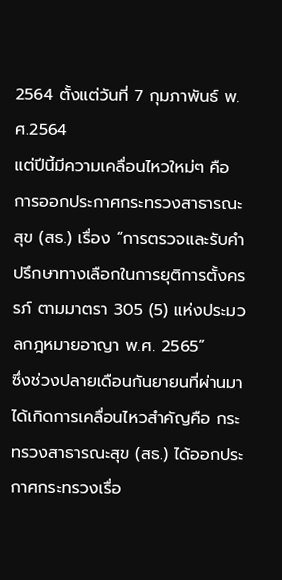2564 ตั้งแต่วันที่ 7 กุมภาพันธ์ พ.ศ.2564
แต่ปีนี้มีความเคลื่อนไหวใหม่ๆ คือ การออกประกาศกระทรวงสาธารณะสุข (สธ.) เรื่อง “การตรวจและรับคำปรึกษาทางเลือกในการยุติการตั้งครรภ์ ตามมาตรา 305 (5) แห่งประมวลกฎหมายอาญา พ.ศ. 2565”
ซึ่งช่วงปลายเดือนกันยายนที่ผ่านมา ได้เกิดการเคลื่อนไหวสำคัญคือ กระทรวงสาธารณะสุข (สธ.) ได้ออกประกาศกระทรวงเรื่อ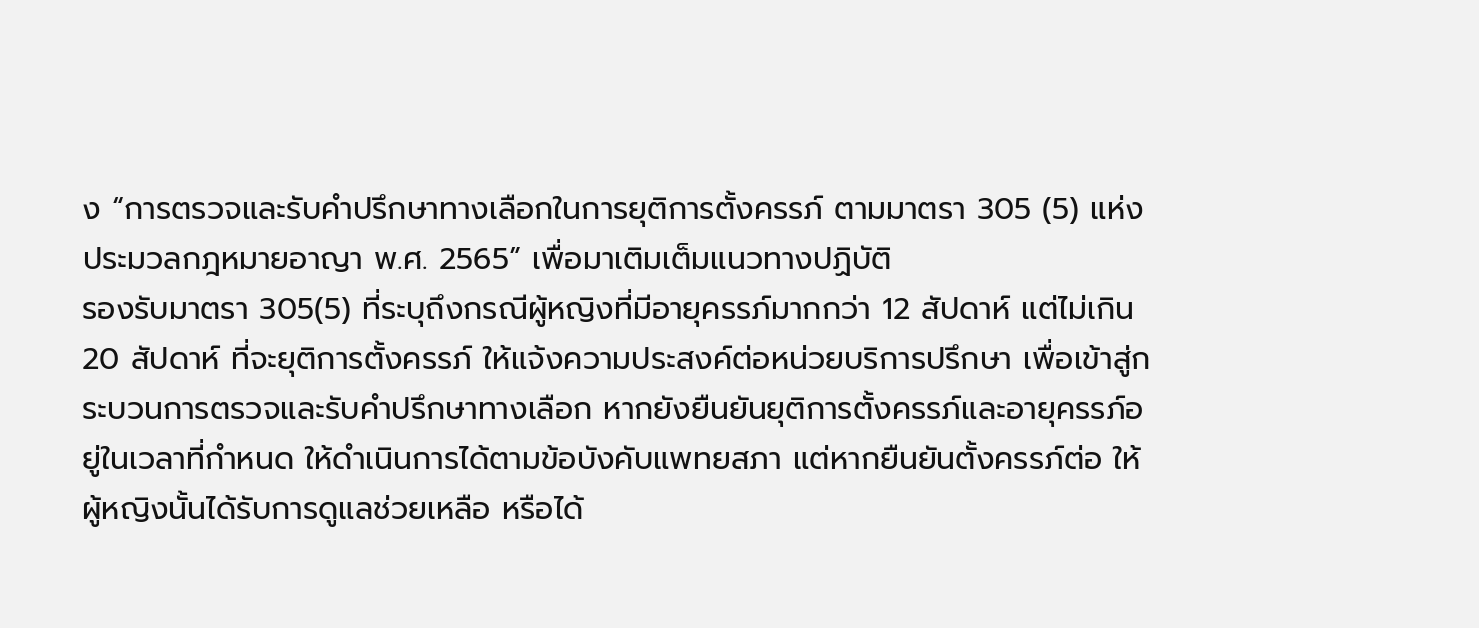ง “การตรวจและรับคำปรึกษาทางเลือกในการยุติการตั้งครรภ์ ตามมาตรา 305 (5) แห่งประมวลกฎหมายอาญา พ.ศ. 2565” เพื่อมาเติมเต็มแนวทางปฏิบัติ
รองรับมาตรา 305(5) ที่ระบุถึงกรณีผู้หญิงที่มีอายุครรภ์มากกว่า 12 สัปดาห์ แต่ไม่เกิน 20 สัปดาห์ ที่จะยุติการตั้งครรภ์ ให้แจ้งความประสงค์ต่อหน่วยบริการปรึกษา เพื่อเข้าสู่กระบวนการตรวจและรับคำปรึกษาทางเลือก หากยังยืนยันยุติการตั้งครรภ์และอายุครรภ์อยู่ในเวลาที่กำหนด ให้ดำเนินการได้ตามข้อบังคับแพทยสภา แต่หากยืนยันตั้งครรภ์ต่อ ให้ผู้หญิงนั้นได้รับการดูแลช่วยเหลือ หรือได้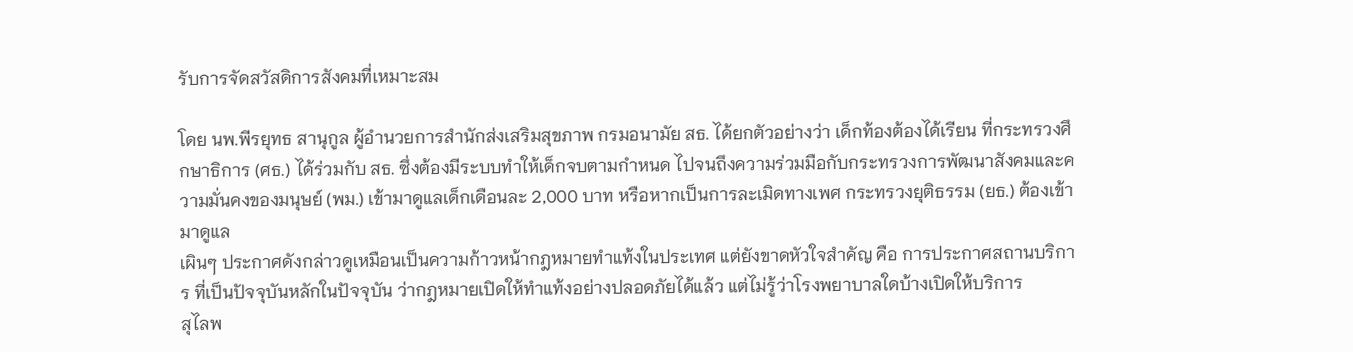รับการจัดสวัสดิการสังคมที่เหมาะสม

โดย นพ.พีรยุทธ สานุกูล ผู้อำนวยการสำนักส่งเสริมสุขภาพ กรมอนามัย สธ. ได้ยกตัวอย่างว่า เด็กท้องต้องได้เรียน ที่กระทรวงศึกษาธิการ (ศธ.) ได้ร่วมกับ สธ. ซึ่งต้องมีระบบทำให้เด็กจบตามกำหนด ไปจนถึงความร่วมมือกับกระทรวงการพัฒนาสังคมและความมั่นคงของมนุษย์ (พม.) เข้ามาดูแลเด็กเดือนละ 2,000 บาท หรือหากเป็นการละเมิดทางเพศ กระทรวงยุติธรรม (ยธ.) ต้องเข้ามาดูแล
เผินๆ ประกาศดังกล่าวดูเหมือนเป็นความก้าวหน้ากฎหมายทำแท้งในประเทศ แต่ยังขาดหัวใจสำคัญ คือ การประกาศสถานบริการ ที่เป็นปัจจุบันหลักในปัจจุบัน ว่ากฎหมายเปิดให้ทำแท้งอย่างปลอดภัยได้แล้ว แต่ไม่รู้ว่าโรงพยาบาลใดบ้างเปิดให้บริการ
สุไลพ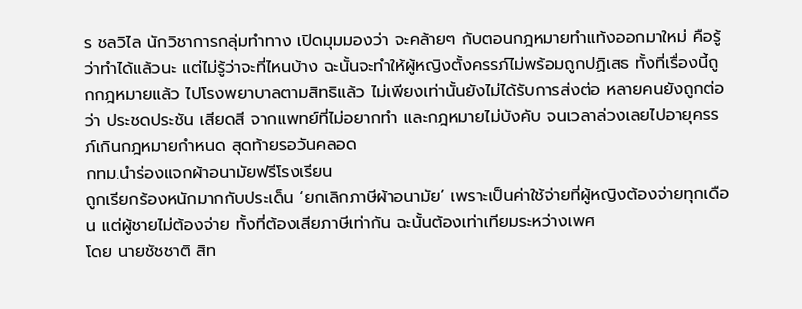ร ชลวิไล นักวิชาการกลุ่มทำทาง เปิดมุมมองว่า จะคล้ายๆ กับตอนกฎหมายทำแท้งออกมาใหม่ คือรู้ว่าทำได้แล้วนะ แต่ไม่รู้ว่าจะที่ไหนบ้าง ฉะนั้นจะทำให้ผู้หญิงตั้งครรภ์ไม่พร้อมถูกปฏิเสธ ทั้งที่เรื่องนี้ถูกกฎหมายแล้ว ไปโรงพยาบาลตามสิทธิแล้ว ไม่เพียงเท่านั้นยังไม่ได้รับการส่งต่อ หลายคนยังถูกต่อว่า ประชดประชัน เสียดสี จากแพทย์ที่ไม่อยากทำ และกฎหมายไม่บังคับ จนเวลาล่วงเลยไปอายุครรภ์เกินกฎหมายกำหนด สุดท้ายรอวันคลอด
กทม.นำร่องแจกผ้าอนามัยฟรีโรงเรียน
ถูกเรียกร้องหนักมากกับประเด็น ‘ยกเลิกภาษีผ้าอนามัย’ เพราะเป็นค่าใช้จ่ายที่ผู้หญิงต้องจ่ายทุกเดือน แต่ผู้ชายไม่ต้องจ่าย ทั้งที่ต้องเสียภาษีเท่ากัน ฉะนั้นต้องเท่าเทียมระหว่างเพศ
โดย นายชัชชาติ สิท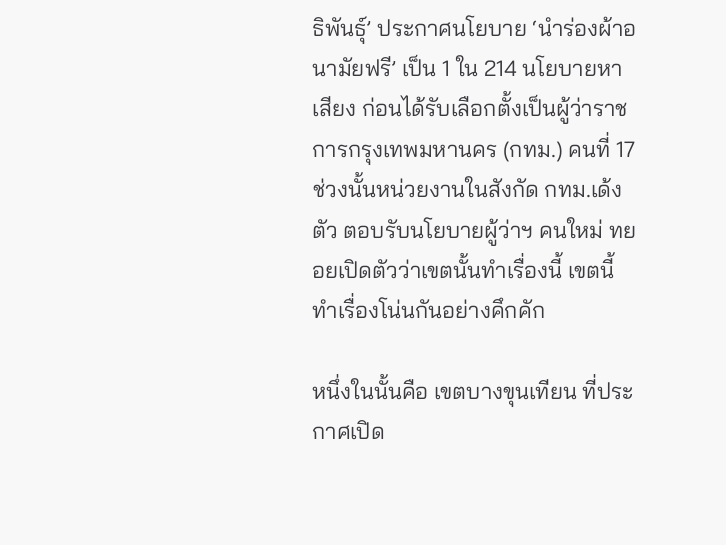ธิพันธุ์’ ประกาศนโยบาย ‘นำร่องผ้าอนามัยฟรี’ เป็น 1 ใน 214 นโยบายหาเสียง ก่อนได้รับเลือกตั้งเป็นผู้ว่าราชการกรุงเทพมหานคร (กทม.) คนที่ 17
ช่วงนั้นหน่วยงานในสังกัด กทม.เด้งตัว ตอบรับนโยบายผู้ว่าฯ คนใหม่ ทยอยเปิดตัวว่าเขตนั้นทำเรื่องนี้ เขตนี้ทำเรื่องโน่นกันอย่างคึกคัก

หนึ่งในนั้นคือ เขตบางขุนเทียน ที่ประกาศเปิด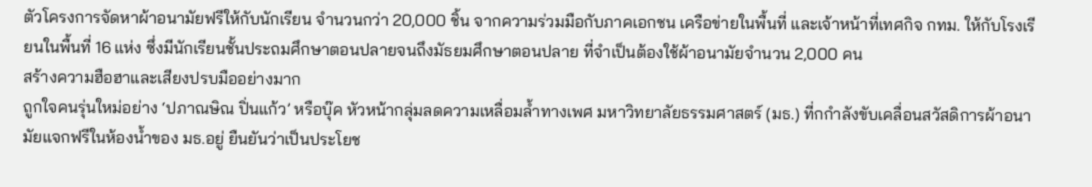ตัวโครงการจัดหาผ้าอนามัยฟรีให้กับนักเรียน จำนวนกว่า 20,000 ชิ้น จากความร่วมมือกับภาคเอกชน เครือข่ายในพื้นที่ และเจ้าหน้าที่เทศกิจ กทม. ให้กับโรงเรียนในพื้นที่ 16 แห่ง ซึ่งมีนักเรียนชั้นประถมศึกษาตอนปลายจนถึงมัธยมศึกษาตอนปลาย ที่จำเป็นต้องใช้ผ้าอนามัยจำนวน 2,000 คน
สร้างความฮือฮาและเสียงปรบมืออย่างมาก
ถูกใจคนรุ่นใหม่อย่าง ‘ปภาณษิณ ปิ่นแก้ว’ หรือบุ๊ค หัวหน้ากลุ่มลดความเหลื่อมล้ำทางเพศ มหาวิทยาลัยธรรมศาสตร์ (มธ.) ที่กกำลังขับเคลื่อนสวัสดิการผ้าอนามัยแจกฟรีในห้องน้ำของ มธ.อยู่ ยืนยันว่าเป็นประโยช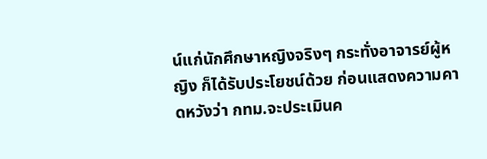น์แก่นักศึกษาหญิงจริงๆ กระทั่งอาจารย์ผู้หญิง ก็ได้รับประโยชน์ด้วย ก่อนแสดงความคาดหวังว่า กทม.จะประเมินค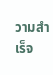วามสำเร็จ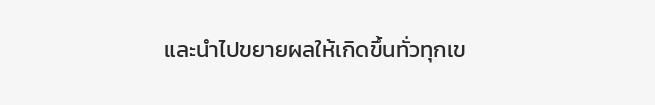และนำไปขยายผลให้เกิดขึ้นทั่วทุกเข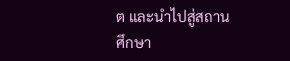ต และนำไปสู่สถานศึกษา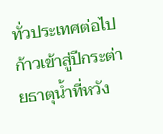ทั่วประเทศต่อไป
ก้าวเข้าสู่ปีกระต่ายธาตุน้ำที่หวัง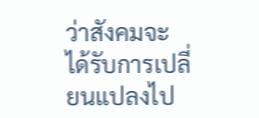ว่าสังคมจะได้รับการเปลี่ยนแปลงไป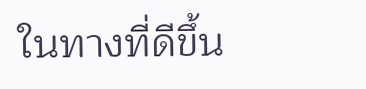ในทางที่ดีขึ้น